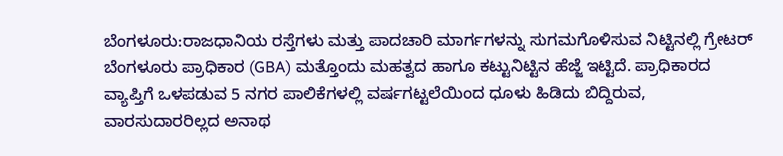ಬೆಂಗಳೂರು:ರಾಜಧಾನಿಯ ರಸ್ತೆಗಳು ಮತ್ತು ಪಾದಚಾರಿ ಮಾರ್ಗಗಳನ್ನು ಸುಗಮಗೊಳಿಸುವ ನಿಟ್ಟಿನಲ್ಲಿ ಗ್ರೇಟರ್ ಬೆಂಗಳೂರು ಪ್ರಾಧಿಕಾರ (GBA) ಮತ್ತೊಂದು ಮಹತ್ವದ ಹಾಗೂ ಕಟ್ಟುನಿಟ್ಟಿನ ಹೆಜ್ಜೆ ಇಟ್ಟಿದೆ. ಪ್ರಾಧಿಕಾರದ ವ್ಯಾಪ್ತಿಗೆ ಒಳಪಡುವ 5 ನಗರ ಪಾಲಿಕೆಗಳಲ್ಲಿ ವರ್ಷಗಟ್ಟಲೆಯಿಂದ ಧೂಳು ಹಿಡಿದು ಬಿದ್ದಿರುವ, ವಾರಸುದಾರರಿಲ್ಲದ ಅನಾಥ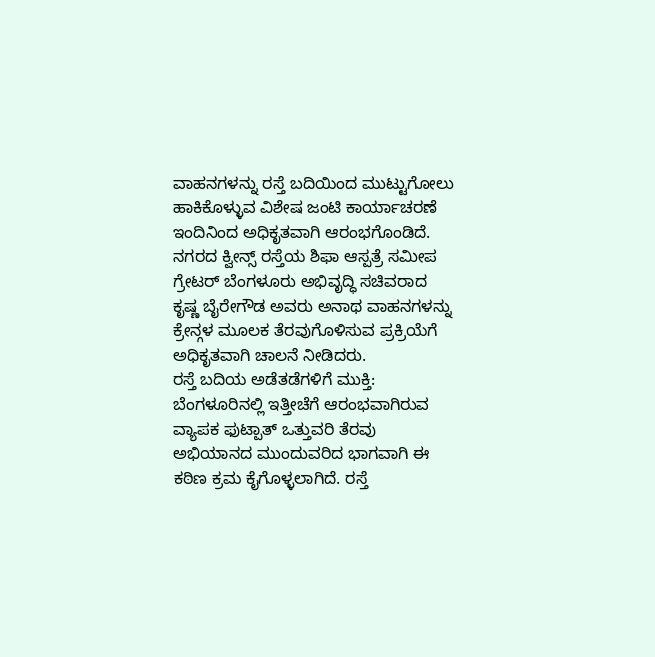ವಾಹನಗಳನ್ನು ರಸ್ತೆ ಬದಿಯಿಂದ ಮುಟ್ಟುಗೋಲು ಹಾಕಿಕೊಳ್ಳುವ ವಿಶೇಷ ಜಂಟಿ ಕಾರ್ಯಾಚರಣೆ ಇಂದಿನಿಂದ ಅಧಿಕೃತವಾಗಿ ಆರಂಭಗೊಂಡಿದೆ.
ನಗರದ ಕ್ವೀನ್ಸ್ ರಸ್ತೆಯ ಶಿಫಾ ಆಸ್ಪತ್ರೆ ಸಮೀಪ ಗ್ರೇಟರ್ ಬೆಂಗಳೂರು ಅಭಿವೃದ್ಧಿ ಸಚಿವರಾದ ಕೃಷ್ಣ ಬೈರೇಗೌಡ ಅವರು ಅನಾಥ ವಾಹನಗಳನ್ನು ಕ್ರೇನ್ಗಳ ಮೂಲಕ ತೆರವುಗೊಳಿಸುವ ಪ್ರಕ್ರಿಯೆಗೆ ಅಧಿಕೃತವಾಗಿ ಚಾಲನೆ ನೀಡಿದರು.
ರಸ್ತೆ ಬದಿಯ ಅಡೆತಡೆಗಳಿಗೆ ಮುಕ್ತಿ:
ಬೆಂಗಳೂರಿನಲ್ಲಿ ಇತ್ತೀಚೆಗೆ ಆರಂಭವಾಗಿರುವ ವ್ಯಾಪಕ ಫುಟ್ಪಾತ್ ಒತ್ತುವರಿ ತೆರವು ಅಭಿಯಾನದ ಮುಂದುವರಿದ ಭಾಗವಾಗಿ ಈ ಕಠಿಣ ಕ್ರಮ ಕೈಗೊಳ್ಳಲಾಗಿದೆ. ರಸ್ತೆ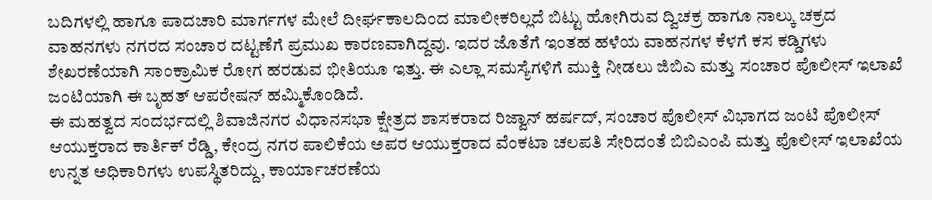ಬದಿಗಳಲ್ಲಿ ಹಾಗೂ ಪಾದಚಾರಿ ಮಾರ್ಗಗಳ ಮೇಲೆ ದೀರ್ಘಕಾಲದಿಂದ ಮಾಲೀಕರಿಲ್ಲದೆ ಬಿಟ್ಟು ಹೋಗಿರುವ ದ್ವಿಚಕ್ರ ಹಾಗೂ ನಾಲ್ಕು ಚಕ್ರದ ವಾಹನಗಳು ನಗರದ ಸಂಚಾರ ದಟ್ಟಣೆಗೆ ಪ್ರಮುಖ ಕಾರಣವಾಗಿದ್ದವು. ಇದರ ಜೊತೆಗೆ ಇಂತಹ ಹಳೆಯ ವಾಹನಗಳ ಕೆಳಗೆ ಕಸ ಕಡ್ಡಿಗಳು ಶೇಖರಣೆಯಾಗಿ ಸಾಂಕ್ರಾಮಿಕ ರೋಗ ಹರಡುವ ಭೀತಿಯೂ ಇತ್ತು. ಈ ಎಲ್ಲಾ ಸಮಸ್ಯೆಗಳಿಗೆ ಮುಕ್ತಿ ನೀಡಲು ಜಿಬಿಎ ಮತ್ತು ಸಂಚಾರ ಪೊಲೀಸ್ ಇಲಾಖೆ ಜಂಟಿಯಾಗಿ ಈ ಬೃಹತ್ ಆಪರೇಷನ್ ಹಮ್ಮಿಕೊಂಡಿದೆ.
ಈ ಮಹತ್ವದ ಸಂದರ್ಭದಲ್ಲಿ ಶಿವಾಜಿನಗರ ವಿಧಾನಸಭಾ ಕ್ಷೇತ್ರದ ಶಾಸಕರಾದ ರಿಜ್ವಾನ್ ಹರ್ಷದ್, ಸಂಚಾರ ಪೊಲೀಸ್ ವಿಭಾಗದ ಜಂಟಿ ಪೊಲೀಸ್ ಆಯುಕ್ತರಾದ ಕಾರ್ತಿಕ್ ರೆಡ್ಡಿ, ಕೇಂದ್ರ ನಗರ ಪಾಲಿಕೆಯ ಅಪರ ಆಯುಕ್ತರಾದ ವೆಂಕಟಾ ಚಲಪತಿ ಸೇರಿದಂತೆ ಬಿಬಿಎಂಪಿ ಮತ್ತು ಪೊಲೀಸ್ ಇಲಾಖೆಯ ಉನ್ನತ ಅಧಿಕಾರಿಗಳು ಉಪಸ್ಥಿತರಿದ್ದು, ಕಾರ್ಯಾಚರಣೆಯ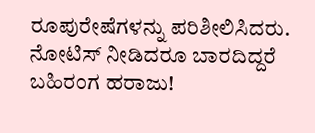ರೂಪುರೇಷೆಗಳನ್ನು ಪರಿಶೀಲಿಸಿದರು.
ನೋಟಿಸ್ ನೀಡಿದರೂ ಬಾರದಿದ್ದರೆ ಬಹಿರಂಗ ಹರಾಜು!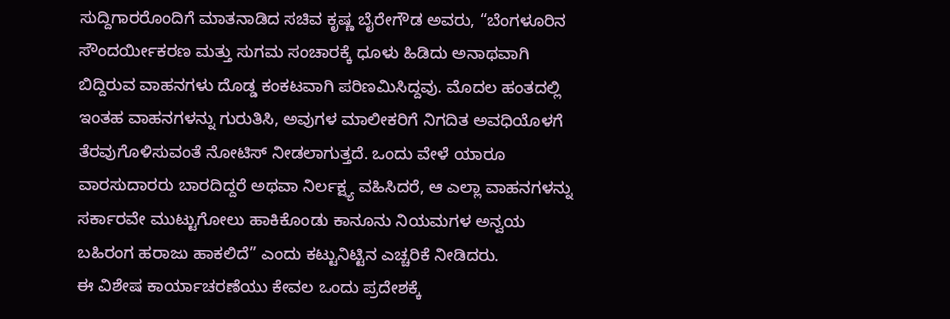ಸುದ್ದಿಗಾರರೊಂದಿಗೆ ಮಾತನಾಡಿದ ಸಚಿವ ಕೃಷ್ಣ ಬೈರೇಗೌಡ ಅವರು, “ಬೆಂಗಳೂರಿನ ಸೌಂದರ್ಯೀಕರಣ ಮತ್ತು ಸುಗಮ ಸಂಚಾರಕ್ಕೆ ಧೂಳು ಹಿಡಿದು ಅನಾಥವಾಗಿ ಬಿದ್ದಿರುವ ವಾಹನಗಳು ದೊಡ್ಡ ಕಂಕಟವಾಗಿ ಪರಿಣಮಿಸಿದ್ದವು. ಮೊದಲ ಹಂತದಲ್ಲಿ ಇಂತಹ ವಾಹನಗಳನ್ನು ಗುರುತಿಸಿ, ಅವುಗಳ ಮಾಲೀಕರಿಗೆ ನಿಗದಿತ ಅವಧಿಯೊಳಗೆ ತೆರವುಗೊಳಿಸುವಂತೆ ನೋಟಿಸ್ ನೀಡಲಾಗುತ್ತದೆ. ಒಂದು ವೇಳೆ ಯಾರೂ ವಾರಸುದಾರರು ಬಾರದಿದ್ದರೆ ಅಥವಾ ನಿರ್ಲಕ್ಷ್ಯ ವಹಿಸಿದರೆ, ಆ ಎಲ್ಲಾ ವಾಹನಗಳನ್ನು ಸರ್ಕಾರವೇ ಮುಟ್ಟುಗೋಲು ಹಾಕಿಕೊಂಡು ಕಾನೂನು ನಿಯಮಗಳ ಅನ್ವಯ ಬಹಿರಂಗ ಹರಾಜು ಹಾಕಲಿದೆ” ಎಂದು ಕಟ್ಟುನಿಟ್ಟಿನ ಎಚ್ಚರಿಕೆ ನೀಡಿದರು.
ಈ ವಿಶೇಷ ಕಾರ್ಯಾಚರಣೆಯು ಕೇವಲ ಒಂದು ಪ್ರದೇಶಕ್ಕೆ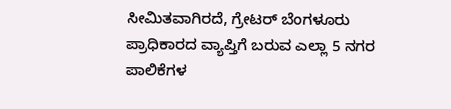ಸೀಮಿತವಾಗಿರದೆ, ಗ್ರೇಟರ್ ಬೆಂಗಳೂರು ಪ್ರಾಧಿಕಾರದ ವ್ಯಾಪ್ತಿಗೆ ಬರುವ ಎಲ್ಲಾ 5 ನಗರ ಪಾಲಿಕೆಗಳ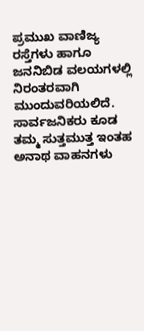ಪ್ರಮುಖ ವಾಣಿಜ್ಯ ರಸ್ತೆಗಳು ಹಾಗೂ ಜನನಿಬಿಡ ವಲಯಗಳಲ್ಲಿ ನಿರಂತರವಾಗಿ ಮುಂದುವರಿಯಲಿದೆ. ಸಾರ್ವಜನಿಕರು ಕೂಡ ತಮ್ಮ ಸುತ್ತಮುತ್ತ ಇಂತಹ ಅನಾಥ ವಾಹನಗಳು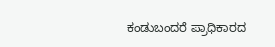ಕಂಡುಬಂದರೆ ಪ್ರಾಧಿಕಾರದ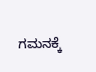ಗಮನಕ್ಕೆ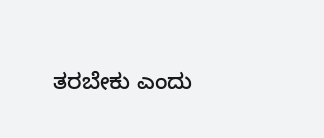ತರಬೇಕು ಎಂದು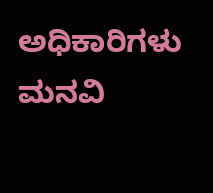ಅಧಿಕಾರಿಗಳು ಮನವಿ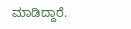ಮಾಡಿದ್ದಾರೆ.